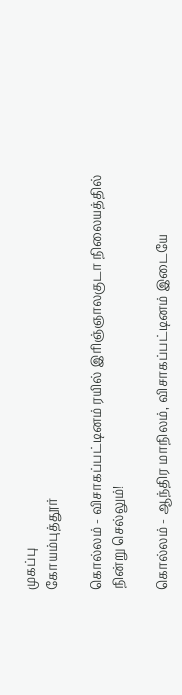முகப்பு
கோயம்புத்தூர்

கொல்லம் - விசாகப்பட்டினம் ரயில் இரிஞ்ஞாலகுடா நிலையத்தில் நின்று செல்லும்!

கொல்லம் - ஆந்திர மாநிலம், விசாகப்பட்டினம் இடையே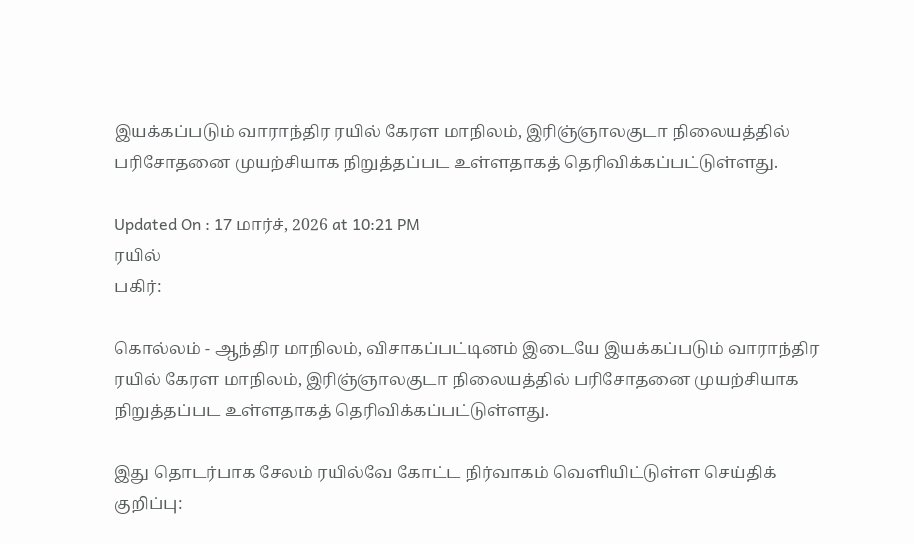இயக்கப்படும் வாராந்திர ரயில் கேரள மாநிலம், இரிஞ்ஞாலகுடா நிலையத்தில் பரிசோதனை முயற்சியாக நிறுத்தப்பட உள்ளதாகத் தெரிவிக்கப்பட்டுள்ளது.

Updated On : 17 மார்ச், 2026 at 10:21 PM
ரயில்
பகிர்:

கொல்லம் - ஆந்திர மாநிலம், விசாகப்பட்டினம் இடையே இயக்கப்படும் வாராந்திர ரயில் கேரள மாநிலம், இரிஞ்ஞாலகுடா நிலையத்தில் பரிசோதனை முயற்சியாக நிறுத்தப்பட உள்ளதாகத் தெரிவிக்கப்பட்டுள்ளது.

இது தொடர்பாக சேலம் ரயில்வே கோட்ட நிர்வாகம் வெளியிட்டுள்ள செய்திக் குறிப்பு: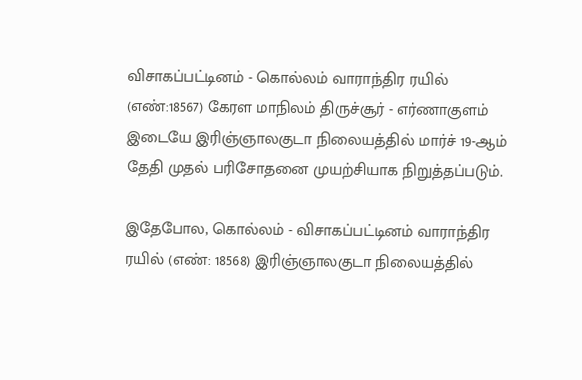விசாகப்பட்டினம் - கொல்லம் வாராந்திர ரயில் (எண்:18567) கேரள மாநிலம் திருச்சூர் - எர்ணாகுளம் இடையே இரிஞ்ஞாலகுடா நிலையத்தில் மார்ச் 19-ஆம் தேதி முதல் பரிசோதனை முயற்சியாக நிறுத்தப்படும்.

இதேபோல, கொல்லம் - விசாகப்பட்டினம் வாராந்திர ரயில் (எண்: 18568) இரிஞ்ஞாலகுடா நிலையத்தில்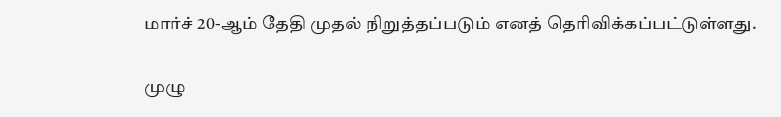மார்ச் 20-ஆம் தேதி முதல் நிறுத்தப்படும் எனத் தெரிவிக்கப்பட்டுள்ளது.

முழு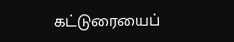கட்டுரையைப்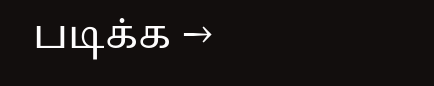படிக்க →